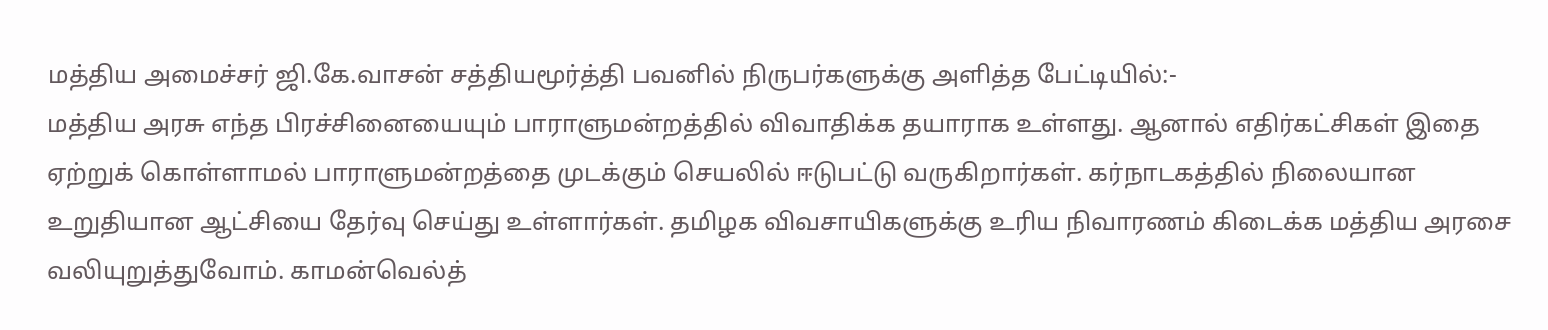மத்திய அமைச்சர் ஜி.கே.வாசன் சத்தியமூர்த்தி பவனில் நிருபர்களுக்கு அளித்த பேட்டியில்:-
மத்திய அரசு எந்த பிரச்சினையையும் பாராளுமன்றத்தில் விவாதிக்க தயாராக உள்ளது. ஆனால் எதிர்கட்சிகள் இதை ஏற்றுக் கொள்ளாமல் பாராளுமன்றத்தை முடக்கும் செயலில் ஈடுபட்டு வருகிறார்கள். கர்நாடகத்தில் நிலையான உறுதியான ஆட்சியை தேர்வு செய்து உள்ளார்கள். தமிழக விவசாயிகளுக்கு உரிய நிவாரணம் கிடைக்க மத்திய அரசை வலியுறுத்துவோம். காமன்வெல்த்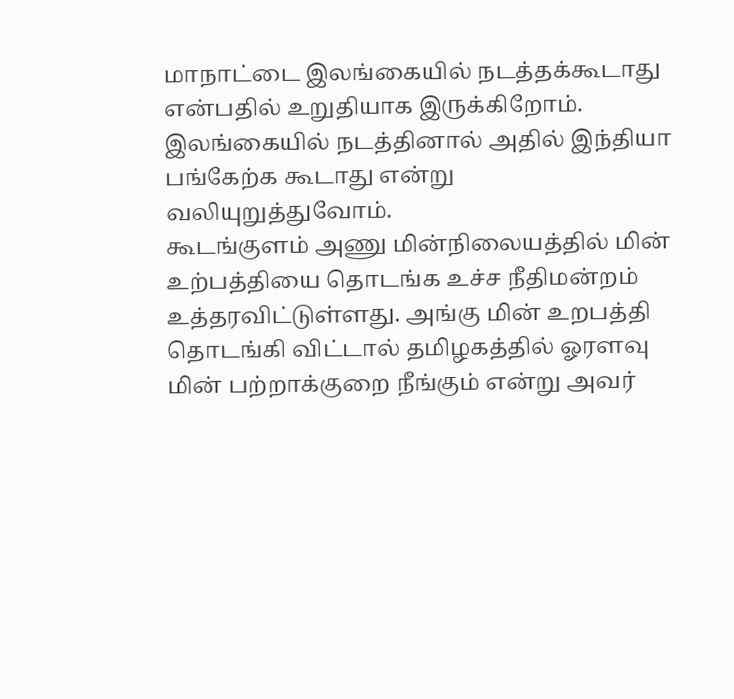மாநாட்டை இலங்கையில் நடத்தக்கூடாது என்பதில் உறுதியாக இருக்கிறோம். இலங்கையில் நடத்தினால் அதில் இந்தியா பங்கேற்க கூடாது என்று வலியுறுத்துவோம்.
கூடங்குளம் அணு மின்நிலையத்தில் மின் உற்பத்தியை தொடங்க உச்ச நீதிமன்றம் உத்தரவிட்டுள்ளது. அங்கு மின் உறபத்தி தொடங்கி விட்டால் தமிழகத்தில் ஓரளவு மின் பற்றாக்குறை நீங்கும் என்று அவர்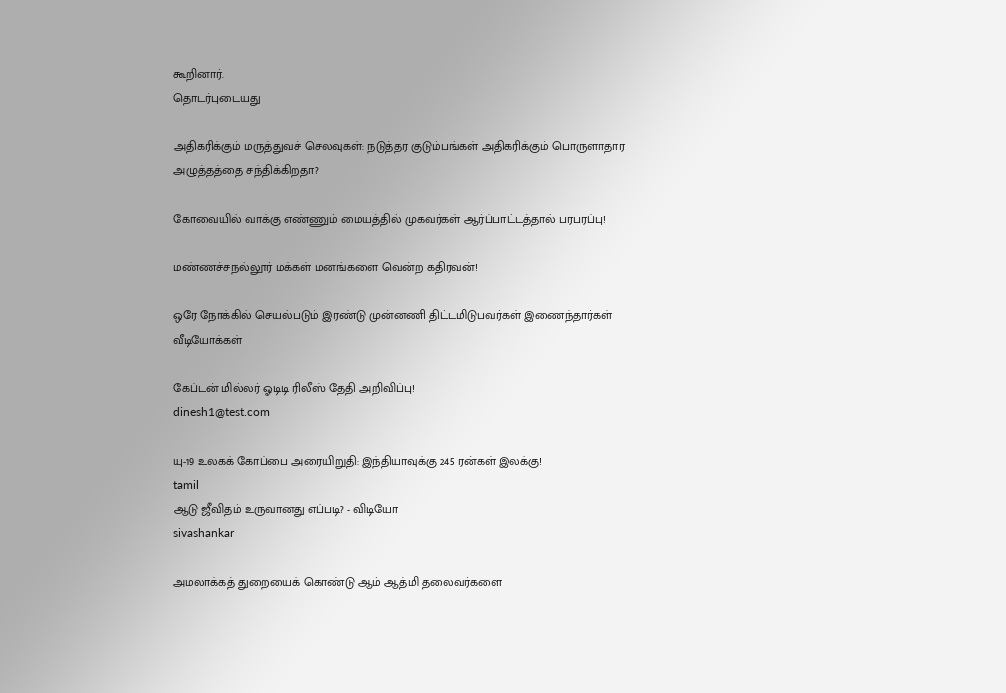கூறினார்.
தொடர்புடையது

அதிகரிக்கும் மருத்துவச் செலவுகள்: நடுத்தர குடும்பங்கள் அதிகரிக்கும் பொருளாதார அழுத்தத்தை சந்திக்கிறதா?

கோவையில் வாக்கு எண்ணும் மையத்தில் முகவர்கள் ஆர்ப்பாட்டத்தால் பரபரப்பு!

மண்ணச்சநல்லூர் மக்கள் மனங்களை வென்ற கதிரவன்!

ஒரே நோக்கில் செயல்படும் இரண்டு முன்னணி திட்டமிடுபவர்கள் இணைந்தார்கள்
வீடியோக்கள்

கேப்டன் மில்லர் ஓடிடி ரிலீஸ் தேதி அறிவிப்பு!
dinesh1@test.com

யு-19 உலகக் கோப்பை அரையிறுதி: இந்தியாவுக்கு 245 ரன்கள் இலக்கு!
tamil
ஆடு ஜீவிதம் உருவானது எப்படி? - விடியோ
sivashankar

அமலாக்கத் துறையைக் கொண்டு ஆம் ஆத்மி தலைவர்களை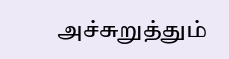அச்சுறுத்தும்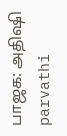பாஜக: அதிஷி
parvathi